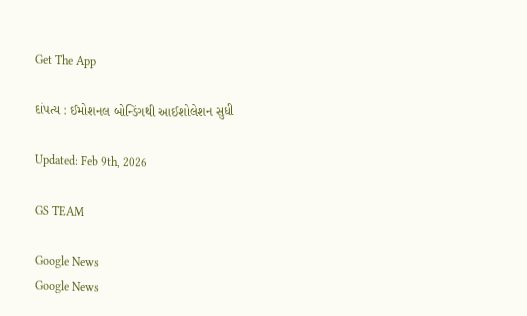Get The App

દાંપત્ય : ઈમોશનલ બોન્ડિંગથી આઈશોલેશન સુધી

Updated: Feb 9th, 2026

GS TEAM

Google News
Google News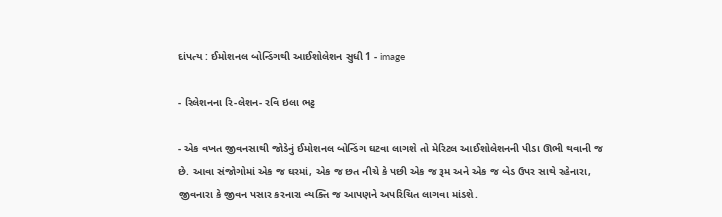દાંપત્ય : ઈમોશનલ બોન્ડિંગથી આઈશોલેશન સુધી 1 - image

- રિલેશનના રિ-લેશન- રવિ ઇલા ભટ્ટ

- એક વખત જીવનસાથી જોડેનું ઈમોશનલ બોન્ડિંગ ઘટવા લાગશે તો મેરિટલ આઈશોલેશનની પીડા ઊભી થવાની જ છે. આવા સંજોગોમાં એક જ ઘરમાં, એક જ છત નીચે કે પછી એક જ રૂમ અને એક જ બેડ ઉપર સાથે રહેનારા, જીવનારા કે જીવન પસાર કરનારા વ્યક્તિ જ આપણને અપરિચિત લાગવા માંડશે.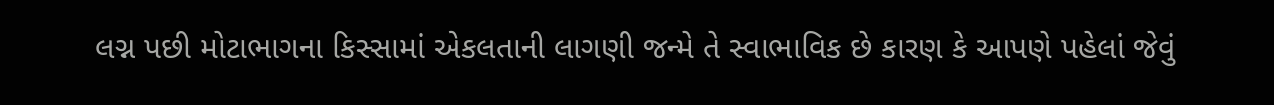લગ્ન પછી મોટાભાગના કિસ્સામાં એકલતાની લાગણી જન્મે તે સ્વાભાવિક છે કારણ કે આપણે પહેલાં જેવું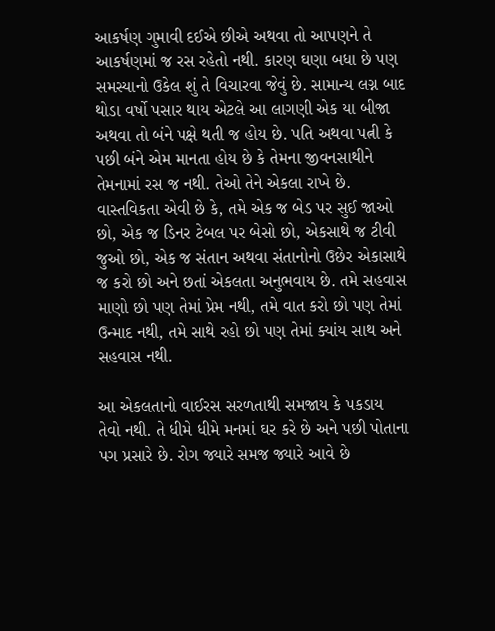આકર્ષણ ગુમાવી દઈએ છીએ અથવા તો આપણને તે આકર્ષણમાં જ રસ રહેતો નથી. કારણ ઘણા બધા છે પણ સમસ્યાનો ઉકેલ શું તે વિચારવા જેવું છે. સામાન્ય લગ્ન બાદ થોડા વર્ષો પસાર થાય એટલે આ લાગણી એક યા બીજા અથવા તો બંને પક્ષે થતી જ હોય છે. પતિ અથવા પત્ની કે પછી બંને એમ માનતા હોય છે કે તેમના જીવનસાથીને તેમનામાં રસ જ નથી. તેઓ તેને એકલા રાખે છે. વાસ્તવિકતા એવી છે કે, તમે એક જ બેડ પર સુઈ જાઓ છો, એક જ ડિનર ટેબલ પર બેસો છો, એકસાથે જ ટીવી જુઓ છો, એક જ સંતાન અથવા સંતાનોનો ઉછેર એકાસાથે જ કરો છો અને છતાં એકલતા અનુભવાય છે. તમે સહવાસ માણો છો પણ તેમાં પ્રેમ નથી, તમે વાત કરો છો પણ તેમાં ઉન્માદ નથી, તમે સાથે રહો છો પણ તેમાં ક્યાંય સાથ અને સહવાસ નથી.

આ એકલતાનો વાઈરસ સરળતાથી સમજાય કે પકડાય તેવો નથી. તે ધીમે ધીમે મનમાં ઘર કરે છે અને પછી પોતાના પગ પ્રસારે છે. રોગ જ્યારે સમજ જ્યારે આવે છે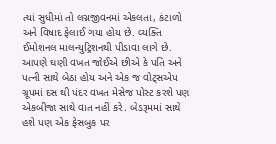ત્યાં સુધીમાં તો લગ્નજીવનમાં એકલતા, કંટાળો અને વિષાદ ફેલાઈ ગયા હોય છે. વ્યક્તિ ઈમોશનલ માલન્યુટ્રિશનથી પીડાવા લાગે છે. આપણે ઘણી વખત જોઈએ છીએ કે પતિ અને પત્ની સાથે બેઠા હોય અને એક જ વોટ્સએપ ગ્રૂપમાં દસ થી પંદર વખત મેસેજ પોસ્ટ કરશે પણ એકબીજા સાથે વાત નહીં કરે. બેડરૂમમાં સાથે હશે પણ એક ફેસબુક પર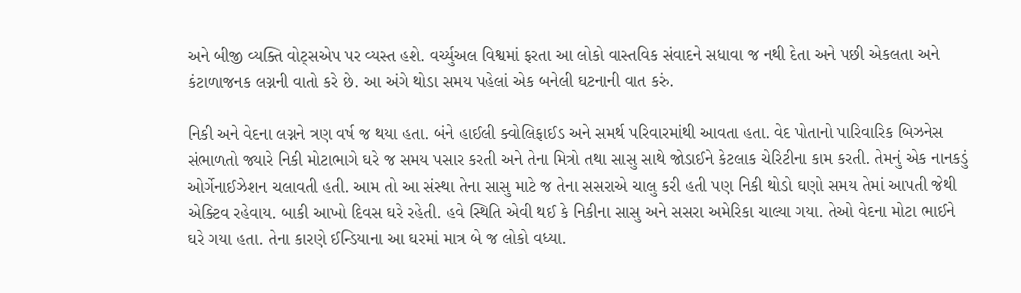અને બીજી વ્યક્તિ વોટ્સએપ પર વ્યસ્ત હશે. વર્ચ્યુઅલ વિશ્વમાં ફરતા આ લોકો વાસ્તવિક સંવાદને સધાવા જ નથી દેતા અને પછી એકલતા અને કંટાળાજનક લગ્નની વાતો કરે છે. આ અંગે થોડા સમય પહેલાં એક બનેલી ઘટનાની વાત કરું.

નિકી અને વેદના લગ્નને ત્રણ વર્ષ જ થયા હતા. બંને હાઈલી ક્વોલિફાઈડ અને સમર્થ પરિવારમાંથી આવતા હતા. વેદ પોતાનો પારિવારિક બિઝનેસ સંભાળતો જ્યારે નિકી મોટાભાગે ઘરે જ સમય પસાર કરતી અને તેના મિત્રો તથા સાસુ સાથે જોડાઈને કેટલાક ચેરિટીના કામ કરતી. તેમનું એક નાનકડું ઓર્ગેનાઈઝેશન ચલાવતી હતી. આમ તો આ સંસ્થા તેના સાસુ માટે જ તેના સસરાએ ચાલુ કરી હતી પણ નિકી થોડો ઘણો સમય તેમાં આપતી જેથી એક્ટિવ રહેવાય. બાકી આખો દિવસ ઘરે રહેતી. હવે સ્થિતિ એવી થઈ કે નિકીના સાસુ અને સસરા અમેરિકા ચાલ્યા ગયા. તેઓ વેદના મોટા ભાઈને ઘરે ગયા હતા. તેના કારણે ઈન્ડિયાના આ ઘરમાં માત્ર બે જ લોકો વધ્યા.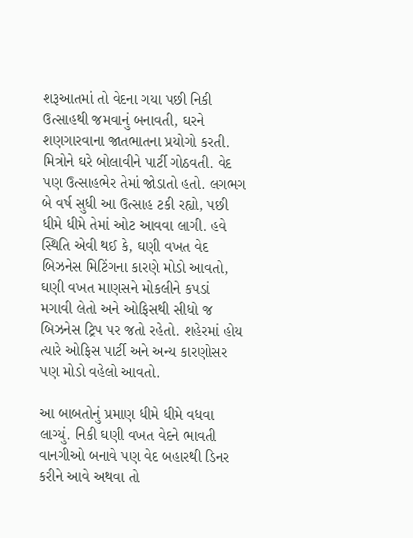શરૂઆતમાં તો વેદના ગયા પછી નિકી ઉત્સાહથી જમવાનું બનાવતી, ઘરને શણગારવાના જાતભાતના પ્રયોગો કરતી. મિત્રોને ઘરે બોલાવીને પાર્ટી ગોઠવતી. વેદ પણ ઉત્સાહભેર તેમાં જોડાતો હતો. લગભગ બે વર્ષ સુધી આ ઉત્સાહ ટકી રહ્યો, પછી ધીમે ધીમે તેમાં ઓટ આવવા લાગી. હવે સ્થિતિ એવી થઈ કે, ઘણી વખત વેદ બિઝનેસ મિટિંગના કારણે મોડો આવતો, ઘણી વખત માણસને મોકલીને કપડાં મગાવી લેતો અને ઓફિસથી સીધો જ બિઝનેસ ટ્રિપ પર જતો રહેતો. શહેરમાં હોય ત્યારે ઓફિસ પાર્ટી અને અન્ય કારણોસર પણ મોડો વહેલો આવતો.

આ બાબતોનું પ્રમાણ ધીમે ધીમે વધવા લાગ્યું. નિકી ઘણી વખત વેદને ભાવતી વાનગીઓ બનાવે પણ વેદ બહારથી ડિનર કરીને આવે અથવા તો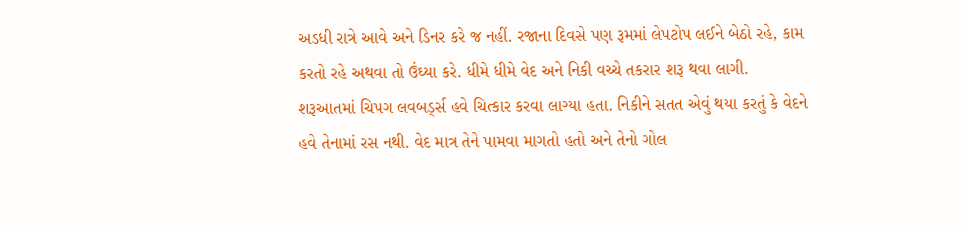અડધી રાત્રે આવે અને ડિનર કરે જ નહીં. રજાના દિવસે પણ રૂમમાં લેપટોપ લઈને બેઠો રહે, કામ કરતો રહે અથવા તો ઉંઘ્યા કરે. ધીમે ધીમે વેદ અને નિકી વચ્ચે તકરાર શરૂ થવા લાગી. શરૂઆતમાં ચિપગ લવબર્ડ્સ હવે ચિત્કાર કરવા લાગ્યા હતા. નિકીને સતત એવું થયા કરતું કે વેદને હવે તેનામાં રસ નથી. વેદ માત્ર તેને પામવા માગતો હતો અને તેનો ગોલ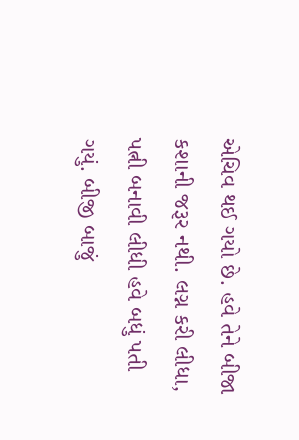એચિવ થઈ ગયો છે. હવે તેને બીજા કશાની જરૂર નથી. લગ્ન કરી લીધા, પત્ની બનાવી લીધી હવે બધું પતી ગયું. બીજી બાજું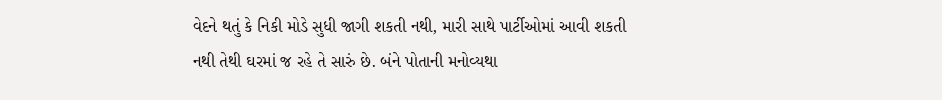વેદને થતું કે નિકી મોડે સુધી જાગી શકતી નથી, મારી સાથે પાર્ટીઓમાં આવી શકતી નથી તેથી ઘરમાં જ રહે તે સારું છે. બંને પોતાની મનોવ્યથા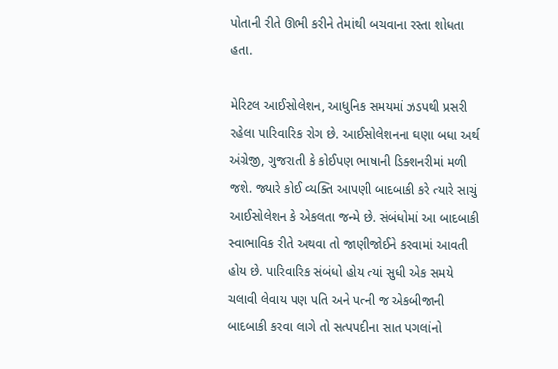પોતાની રીતે ઊભી કરીને તેમાંથી બચવાના રસ્તા શોધતા હતા.

મેરિટલ આઈસોલેશન, આધુનિક સમયમાં ઝડપથી પ્રસરી રહેલા પારિવારિક રોગ છે. આઈસોલેશનના ઘણા બધા અર્થ અંગ્રેજી, ગુજરાતી કે કોઈપણ ભાષાની ડિક્શનરીમાં મળી જશે. જ્યારે કોઈ વ્યક્તિ આપણી બાદબાકી કરે ત્યારે સાચું આઈસોલેશન કે એકલતા જન્મે છે. સંબંધોમાં આ બાદબાકી સ્વાભાવિક રીતે અથવા તો જાણીજોઈને કરવામાં આવતી હોય છે. પારિવારિક સંબંધો હોય ત્યાં સુધી એક સમયે ચલાવી લેવાય પણ પતિ અને પત્ની જ એકબીજાની બાદબાકી કરવા લાગે તો સત્પપદીના સાત પગલાંનો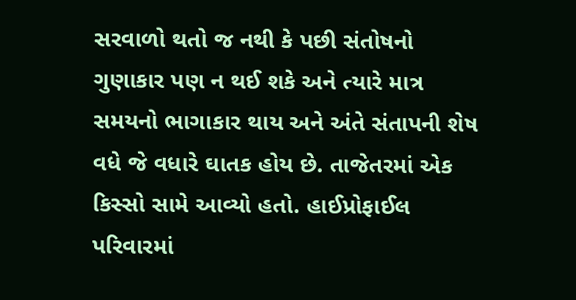સરવાળો થતો જ નથી કે પછી સંતોષનો ગુણાકાર પણ ન થઈ શકે અને ત્યારે માત્ર સમયનો ભાગાકાર થાય અને અંતે સંતાપની શેષ વધે જે વધારે ઘાતક હોય છે. તાજેતરમાં એક કિસ્સો સામે આવ્યો હતો. હાઈપ્રોફાઈલ પરિવારમાં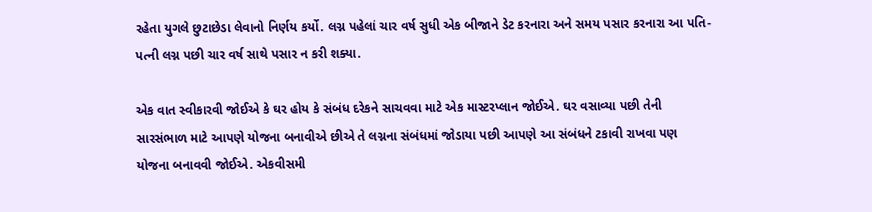રહેતા યુગલે છુટાછેડા લેવાનો નિર્ણય કર્યો. લગ્ન પહેલાં ચાર વર્ષ સુધી એક બીજાને ડેટ કરનારા અને સમય પસાર કરનારા આ પતિ-પત્ની લગ્ન પછી ચાર વર્ષ સાથે પસાર ન કરી શક્યા.

એક વાત સ્વીકારવી જોઈએ કે ઘર હોય કે સંબંધ દરેકને સાચવવા માટે એક માસ્ટરપ્લાન જોઈએ. ઘર વસાવ્યા પછી તેની સારસંભાળ માટે આપણે યોજના બનાવીએ છીએ તે લગ્નના સંબંધમાં જોડાયા પછી આપણે આ સંબંધને ટકાવી રાખવા પણ યોજના બનાવવી જોઈએ. એકવીસમી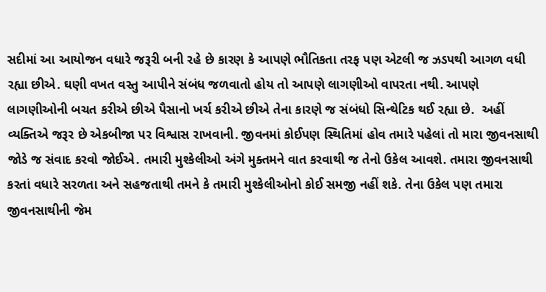સદીમાં આ આયોજન વધારે જરૂરી બની રહે છે કારણ કે આપણે ભૌતિકતા તરફ પણ એટલી જ ઝડપથી આગળ વધી રહ્યા છીએ. ઘણી વખત વસ્તુ આપીને સંબંધ જળવાતો હોય તો આપણે લાગણીઓ વાપરતા નથી. આપણે લાગણીઓની બચત કરીએ છીએ પૈસાનો ખર્ચ કરીએ છીએ તેના કારણે જ સંબંધો સિન્થેટિક થઈ રહ્યા છે.  અહીં વ્યક્તિએ જરૂર છે એકબીજા પર વિશ્વાસ રાખવાની. જીવનમાં કોઈપણ સ્થિતિમાં હોવ તમારે પહેલાં તો મારા જીવનસાથી જોડે જ સંવાદ કરવો જોઈએ. તમારી મુશ્કેલીઓ અંગે મુક્તમને વાત કરવાથી જ તેનો ઉકેલ આવશે. તમારા જીવનસાથી કરતાં વધારે સરળતા અને સહજતાથી તમને કે તમારી મુશ્કેલીઓનો કોઈ સમજી નહીં શકે. તેના ઉકેલ પણ તમારા જીવનસાથીની જેમ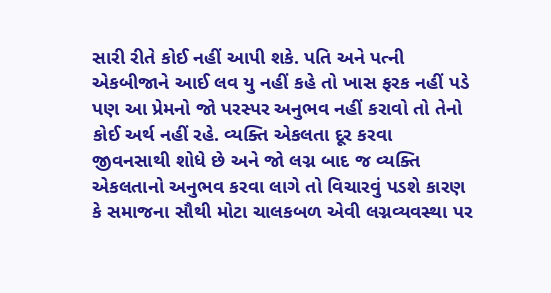સારી રીતે કોઈ નહીં આપી શકે. પતિ અને પત્ની એકબીજાને આઈ લવ યુ નહીં કહે તો ખાસ ફરક નહીં પડે પણ આ પ્રેમનો જો પરસ્પર અનુભવ નહીં કરાવો તો તેનો કોઈ અર્થ નહીં રહે. વ્યક્તિ એકલતા દૂર કરવા જીવનસાથી શોધે છે અને જો લગ્ન બાદ જ વ્યક્તિ એકલતાનો અનુભવ કરવા લાગે તો વિચારવું પડશે કારણ કે સમાજના સૌથી મોટા ચાલકબળ એવી લગ્નવ્યવસ્થા પર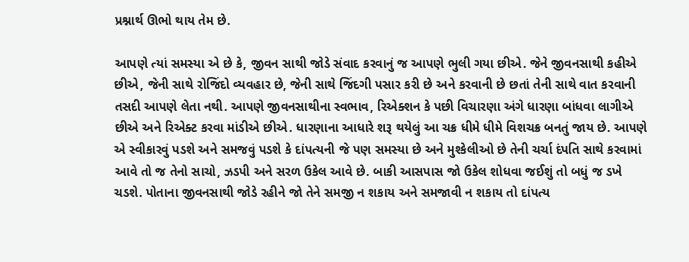પ્રશ્નાર્થ ઊભો થાય તેમ છે.

આપણે ત્યાં સમસ્યા એ છે કે, જીવન સાથી જોડે સંવાદ કરવાનું જ આપણે ભુલી ગયા છીએ. જેને જીવનસાથી કહીએ છીએ, જેની સાથે રોજિંદો વ્યવહાર છે, જેની સાથે જિંદગી પસાર કરી છે અને કરવાની છે છતાં તેની સાથે વાત કરવાની તસદી આપણે લેતા નથી. આપણે જીવનસાથીના સ્વભાવ, રિએક્શન કે પછી વિચારણા અંગે ધારણા બાંધવા લાગીએ છીએ અને રિએક્ટ કરવા માંડીએ છીએ. ધારણાના આધારે શરૂ થયેલું આ ચક્ર ધીમે ધીમે વિશચક્ર બનતું જાય છે. આપણે એ સ્વીકારવું પડશે અને સમજવું પડશે કે દાંપત્યની જે પણ સમસ્યા છે અને મુશ્કેલીઓ છે તેની ચર્ચા દંપતિ સાથે કરવામાં આવે તો જ તેનો સાચો, ઝડપી અને સરળ ઉકેલ આવે છે. બાકી આસપાસ જો ઉકેલ શોધવા જઈશું તો બધું જ ડખે ચડશે. પોતાના જીવનસાથી જોડે રહીને જો તેને સમજી ન શકાય અને સમજાવી ન શકાય તો દાંપત્ય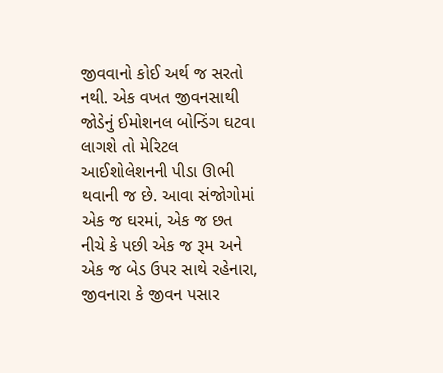જીવવાનો કોઈ અર્થ જ સરતો નથી. એક વખત જીવનસાથી જોડેનું ઈમોશનલ બોન્ડિંગ ઘટવા લાગશે તો મેરિટલ આઈશોલેશનની પીડા ઊભી થવાની જ છે. આવા સંજોગોમાં એક જ ઘરમાં, એક જ છત નીચે કે પછી એક જ રૂમ અને એક જ બેડ ઉપર સાથે રહેનારા, જીવનારા કે જીવન પસાર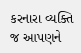કરનારા વ્યક્તિ જ આપણને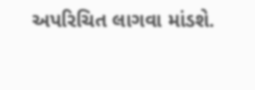અપરિચિત લાગવા માંડશે.